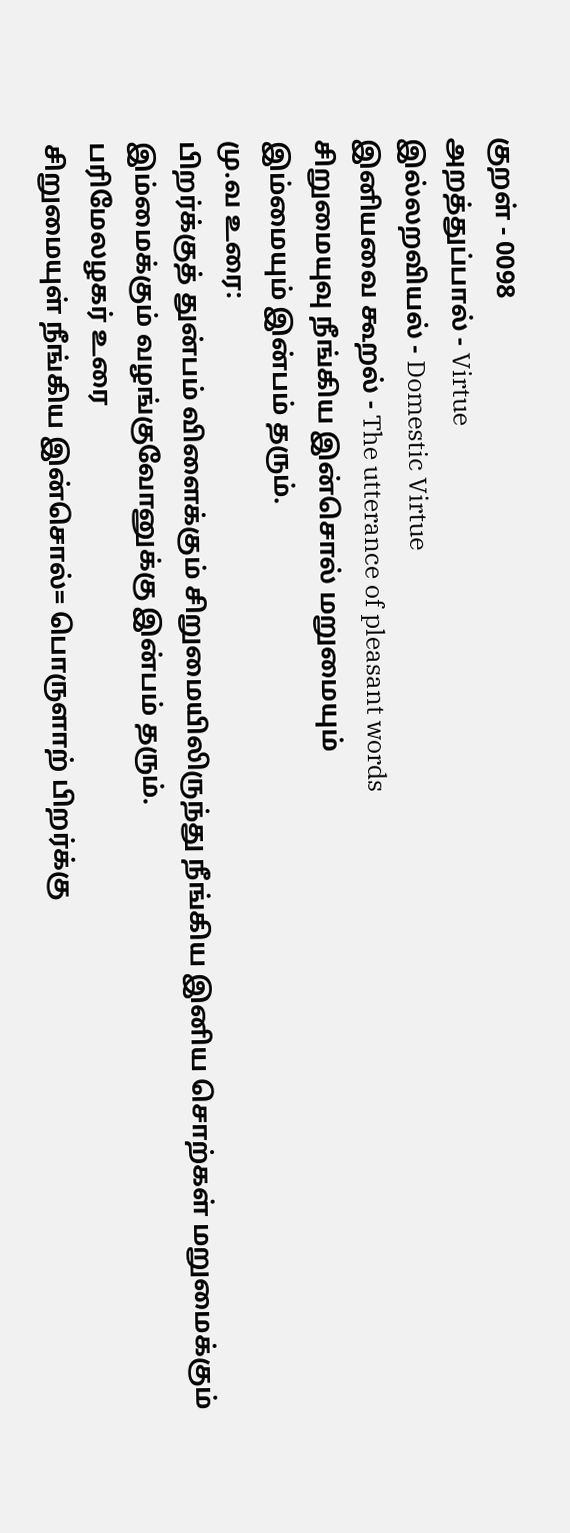குறள் - 0098
அறத்துப்பால் - Virtue
இல்லறவியல் - Domestic Virtue
இனியவை கூறல் - The utterance of pleasant words
சிறுமையுவு நீங்கிய இன்சொல் மறுமையும்
இம்மையும் இன்பம் தரும்.
மு.வ உரை:
பிறர்க்குத் துன்பம் விளைக்கும் சிறுமையிலிருந்து நீங்கிய இனிய சொற்கள் மறுமைக்கும் இம்மைக்கும் வழங்குவோனுக்கு இன்பம் தரும்.
பரிமேலழகர் உரை
சிறுமையுள் நீங்கிய இன்சொல்= பொருளாற் பிறர்க்கு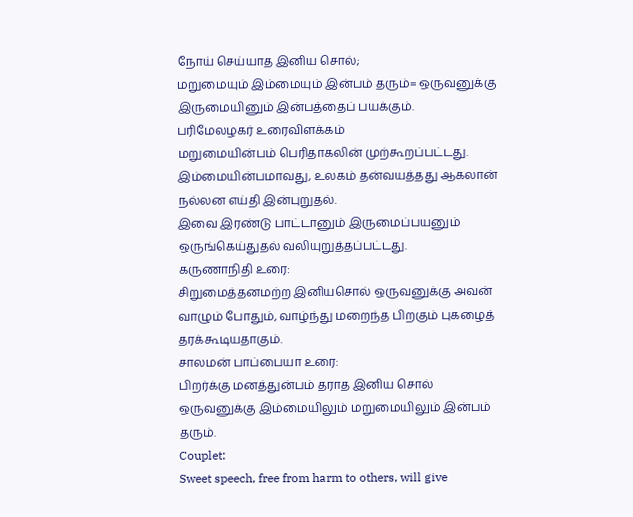நோய் செய்யாத இனிய சொல்;
மறுமையும் இம்மையும் இன்பம் தரும்= ஒருவனுக்கு இருமையினும் இன்பத்தைப் பயக்கும்.
பரிமேலழகர் உரைவிளக்கம்
மறுமையின்பம் பெரிதாகலின் முற்கூறப்பட்டது. இம்மையின்பமாவது, உலகம் தன்வயத்தது ஆகலான் நல்லன எய்தி இன்புறுதல்.
இவை இரண்டு பாட்டானும் இருமைப்பயனும் ஒருங்கெய்துதல் வலியுறுத்தப்பட்டது.
கருணாநிதி உரை:
சிறுமைத்தனமற்ற இனியசொல் ஒருவனுக்கு அவன் வாழும் போதும், வாழ்ந்து மறைந்த பிறகும் புகழைத் தரக்கூடியதாகும்.
சாலமன் பாப்பையா உரை:
பிறர்க்கு மனத்துன்பம் தராத இனிய சொல் ஒருவனுக்கு இம்மையிலும் மறுமையிலும் இன்பம் தரும்.
Couplet:
Sweet speech, free from harm to others, will give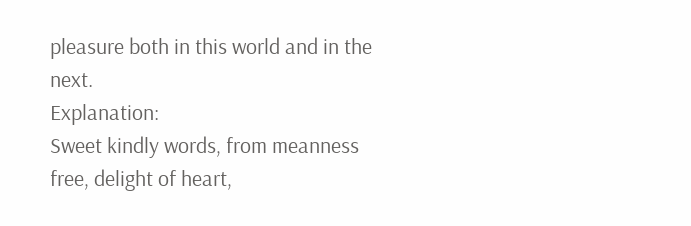pleasure both in this world and in the next.
Explanation:
Sweet kindly words, from meanness free, delight of heart,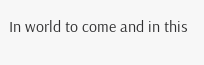In world to come and in this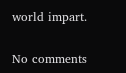world impart.

No comments